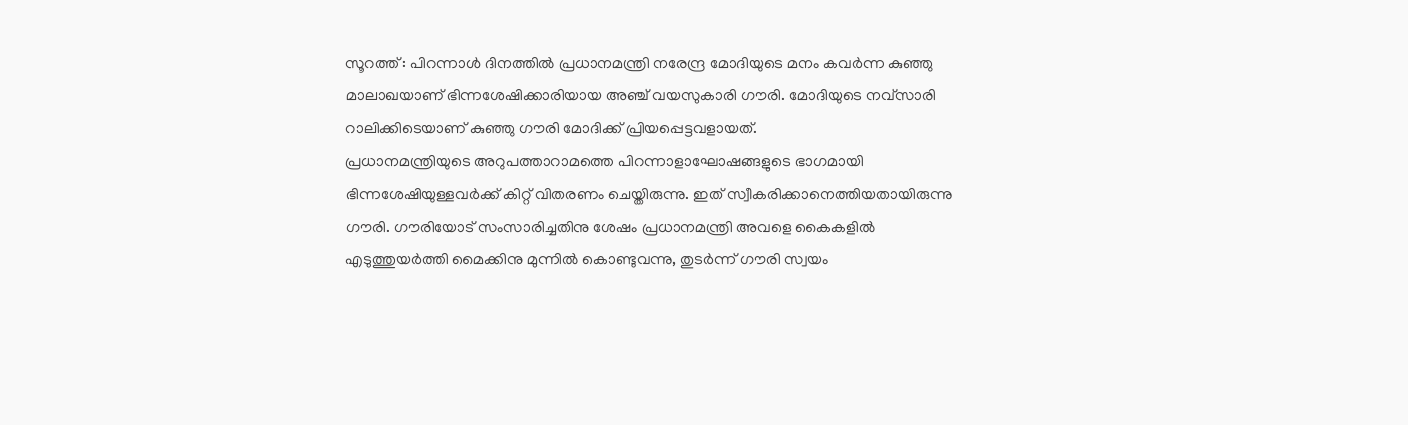സൂറത്ത് : പിറന്നാൾ ദിനത്തിൽ പ്രധാനമന്ത്രി നരേന്ദ്ര മോദിയുടെ മനം കവർന്ന കുഞ്ഞു മാലാഖയാണ് ഭിന്നശേഷിക്കാരിയായ അഞ്ച് വയസുകാരി ഗൗരി. മോദിയുടെ നവ്സാരി റാലിക്കിടെയാണ് കുഞ്ഞു ഗൗരി മോദിക്ക് പ്രിയപ്പെട്ടവളായത്.
പ്രധാനമന്ത്രിയുടെ അറുപത്താറാമത്തെ പിറന്നാളാഘോഷങ്ങളുടെ ഭാഗമായി ഭിന്നശേഷിയുള്ളവർക്ക് കിറ്റ് വിതരണം ചെയ്തിരുന്നു. ഇത് സ്വീകരിക്കാനെത്തിയതായിരുന്നു ഗൗരി. ഗൗരിയോട് സംസാരിച്ചതിനു ശേഷം പ്രധാനമന്ത്രി അവളെ കൈകളിൽ എടുത്തുയർത്തി മൈക്കിനു മുന്നിൽ കൊണ്ടുവന്നു, തുടർന്ന് ഗൗരി സ്വയം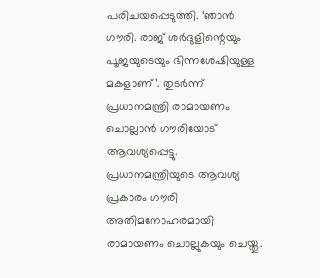പരിചയപ്പെടുത്തി. ‘ഞാൻ ഗൗരി. രാജ് ശർദുളിന്റെയും പൂജയുടെയും ഭിന്നശേഷിയുള്ള മകളാണ്’. തുടർന്ന് പ്രധാനമന്ത്രി രാമായണം ചൊല്ലാൻ ഗൗരിയോട് ആവശ്യപ്പെട്ടു.
പ്രധാനമന്ത്രിയുടെ ആവശ്യ പ്രകാരം ഗൗരി അതിമനോഹരമായി രാമായണം ചൊല്ലുകയും ചെയ്തു.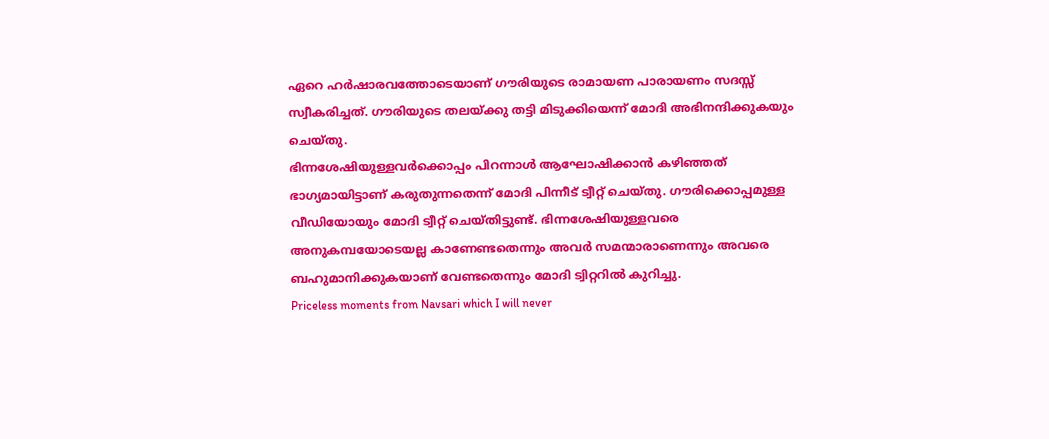ഏറെ ഹർഷാരവത്തോടെയാണ് ഗൗരിയുടെ രാമായണ പാരായണം സദസ്സ് സ്വീകരിച്ചത്. ഗൗരിയുടെ തലയ്ക്കു തട്ടി മിടുക്കിയെന്ന് മോദി അഭിനന്ദിക്കുകയും ചെയ്തു.
ഭിന്നശേഷിയുള്ളവർക്കൊപ്പം പിറന്നാൾ ആഘോഷിക്കാൻ കഴിഞ്ഞത് ഭാഗ്യമായിട്ടാണ് കരുതുന്നതെന്ന് മോദി പിന്നീട് ട്വീറ്റ് ചെയ്തു. ഗൗരിക്കൊപ്പമുള്ള വീഡിയോയും മോദി ട്വീറ്റ് ചെയ്തിട്ടുണ്ട്. ഭിന്നശേഷിയുള്ളവരെ അനുകമ്പയോടെയല്ല കാണേണ്ടതെന്നും അവർ സമന്മാരാണെന്നും അവരെ ബഹുമാനിക്കുകയാണ് വേണ്ടതെന്നും മോദി ട്വിറ്ററിൽ കുറിച്ചു.
Priceless moments from Navsari which I will never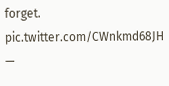forget. pic.twitter.com/CWnkmd68JH
—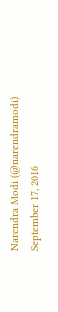Narendra Modi (@narendramodi) September 17, 2016